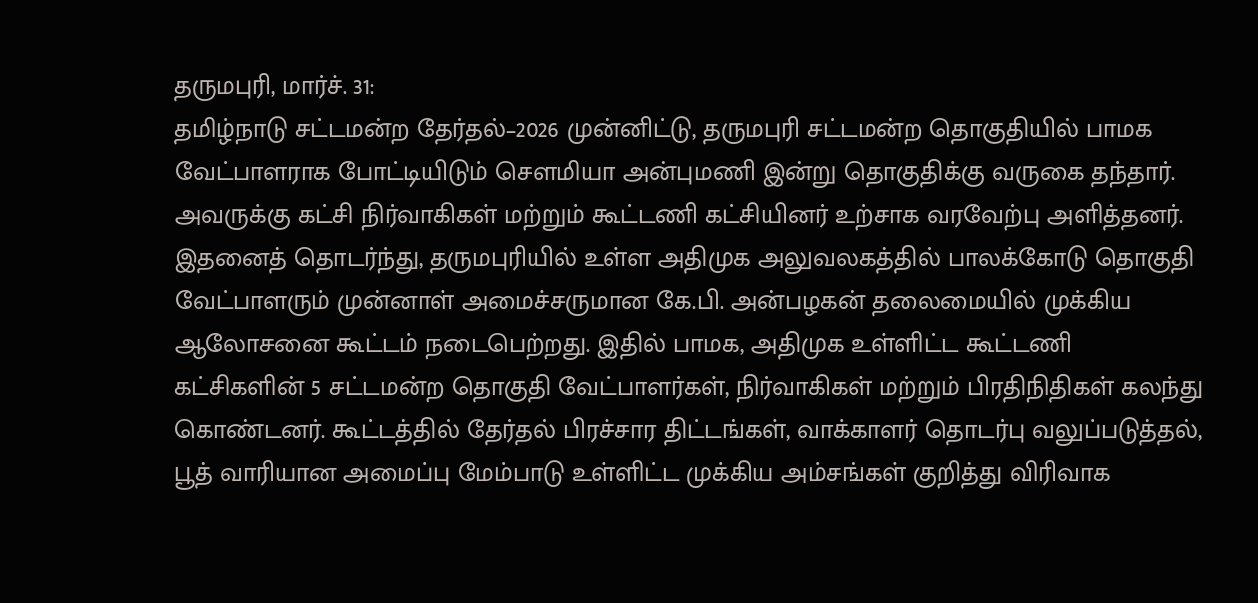தருமபுரி, மார்ச். 31:
தமிழ்நாடு சட்டமன்ற தேர்தல்–2026 முன்னிட்டு, தருமபுரி சட்டமன்ற தொகுதியில் பாமக வேட்பாளராக போட்டியிடும் சௌமியா அன்புமணி இன்று தொகுதிக்கு வருகை தந்தார். அவருக்கு கட்சி நிர்வாகிகள் மற்றும் கூட்டணி கட்சியினர் உற்சாக வரவேற்பு அளித்தனர்.
இதனைத் தொடர்ந்து, தருமபுரியில் உள்ள அதிமுக அலுவலகத்தில் பாலக்கோடு தொகுதி வேட்பாளரும் முன்னாள் அமைச்சருமான கே.பி. அன்பழகன் தலைமையில் முக்கிய ஆலோசனை கூட்டம் நடைபெற்றது. இதில் பாமக, அதிமுக உள்ளிட்ட கூட்டணி கட்சிகளின் 5 சட்டமன்ற தொகுதி வேட்பாளர்கள், நிர்வாகிகள் மற்றும் பிரதிநிதிகள் கலந்து கொண்டனர். கூட்டத்தில் தேர்தல் பிரச்சார திட்டங்கள், வாக்காளர் தொடர்பு வலுப்படுத்தல், பூத் வாரியான அமைப்பு மேம்பாடு உள்ளிட்ட முக்கிய அம்சங்கள் குறித்து விரிவாக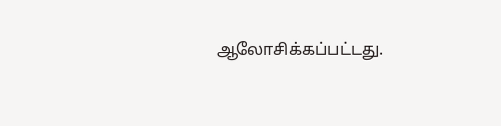ஆலோசிக்கப்பட்டது.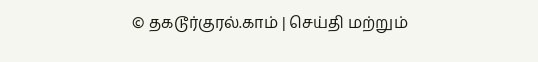© தகடூர்குரல்.காம் | செய்தி மற்றும்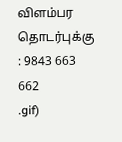விளம்பர தொடர்புக்கு : 9843 663 662
.gif)